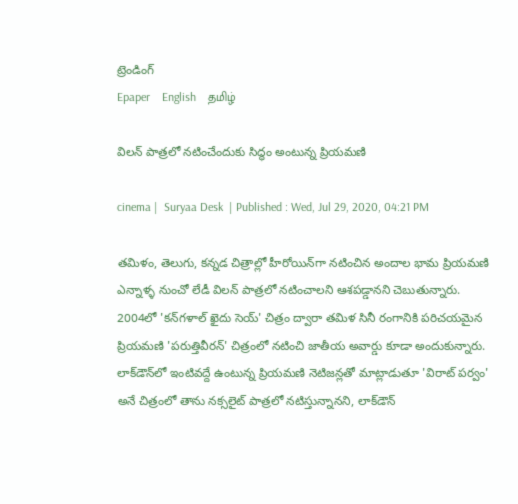ట్రెండింగ్
Epaper    English    தமிழ்

విలన్‌ పాత్రలో నటించేందుకు సిద్ధం అంటున్న ప్రియమణి

cinema |  Suryaa Desk  | Published : Wed, Jul 29, 2020, 04:21 PM

తమిళం, తెలుగు, కన్నడ చిత్రాల్లో హీరోయిన్‌గా నటించిన అందాల భామ ప్రియమణి ఎన్నాళ్ళ నుంచో లేడీ విలన్‌ పాత్రలో నటించాలని ఆశపడ్డానని చెబుతున్నారు. 2004లో 'కన్‌గళాల్‌ ఖైదు సెయ్‌' చిత్రం ద్వారా తమిళ సినీ రంగానికి పరిచయమైన ప్రియమణి 'పరుత్తివీరన్‌' చిత్రంలో నటించి జాతీయ అవార్డు కూడా అందుకున్నారు. లాక్‌డౌన్‌లో ఇంటివద్దే ఉంటున్న ప్రియమణి నెటిజన్లతో మాట్లాడుతూ 'విరాట్‌ పర్వం' అనే చిత్రంలో తాను నక్సలైట్‌ పాత్రలో నటిస్తున్నానని, లాక్‌డౌన్‌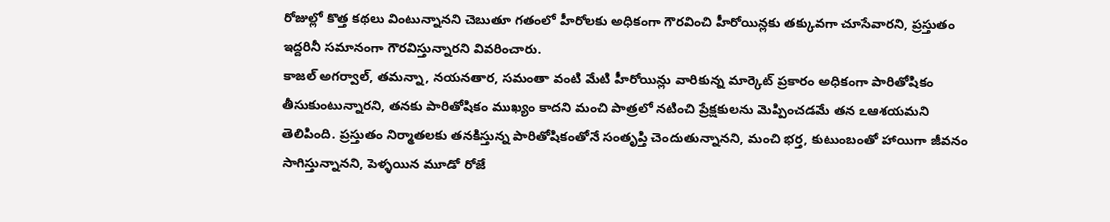రోజుల్లో కొత్త కథలు వింటున్నానని చెబుతూ గతంలో హీరోలకు అధికంగా గౌరవించి హీరోయిన్లకు తక్కువగా చూసేవారని, ప్రస్తుతం ఇద్దరినీ సమానంగా గౌరవిస్తున్నారని వివరించారు.
కాజల్‌ అగర్వాల్‌, తమన్నా, నయనతార, సమంతా వంటి మేటి హీరోయిన్లు వారికున్న మార్కెట్‌ ప్రకారం అధికంగా పారితోషికం తీసుకుంటున్నారని, తనకు పారితోషికం ముఖ్యం కాదని మంచి పాత్రలో నటించి ప్రేక్షకులను మెప్పించడమే తన ఽఆశయమని తెలిపింది. ప్రస్తుతం నిర్మాతలకు తనకిస్తున్న పారితోషికంతోనే సంతృప్తి చెందుతున్నానని, మంచి భర్త, కుటుంబంతో హాయిగా జీవనం సాగిస్తున్నానని, పెళ్ళయిన మూడో రోజే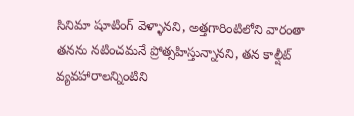సినిమా షూటింగ్‌ వెళ్ళానని, అత్తగారింటిలోని వారంతా తనను నటించమనే ప్రోత్సహిస్తున్నానని, తన కాల్షీట్‌ వ్యవహారాలన్నింటిని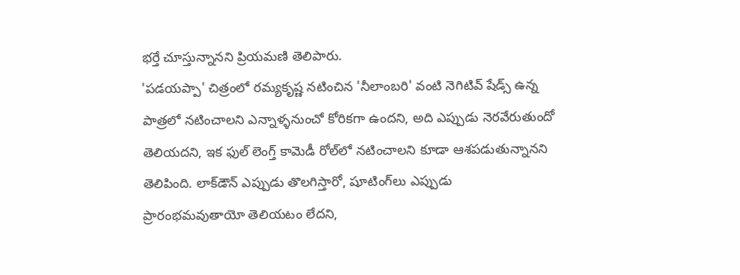భర్తే చూస్తున్నానని ప్రియమణి తెలిపారు.
'పడయప్పా' చిత్రంలో రమ్యకృష్ణ నటించిన 'నీలాంబరి' వంటి నెగిటివ్‌ షేడ్స్‌ ఉన్న పాత్రలో నటించాలని ఎన్నాళ్ళనుంచో కోరికగా ఉందని, అది ఎప్పుడు నెరవేరుతుందో తెలియదని, ఇక ఫుల్‌ లెంగ్త్‌ కామెడీ రోల్‌లో నటించాలని కూడా ఆశపడుతున్నానని తెలిపింది. లాక్‌డౌన్‌ ఎప్పుడు తొలగిస్తారో, షూటింగ్‌లు ఎప్పుడు ప్రారంభమవుతాయో తెలియటం లేదని,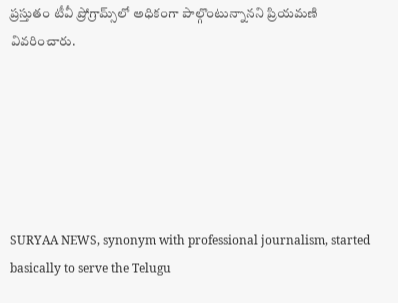ప్రస్తుతం టీవీ ప్రోగ్రామ్స్‌లో అధికంగా పాల్గొంటున్నానని ప్రియమణి వివరించారు.






SURYAA NEWS, synonym with professional journalism, started basically to serve the Telugu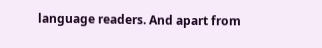language readers. And apart from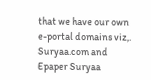that we have our own e-portal domains viz,. Suryaa.com and Epaper Suryaa